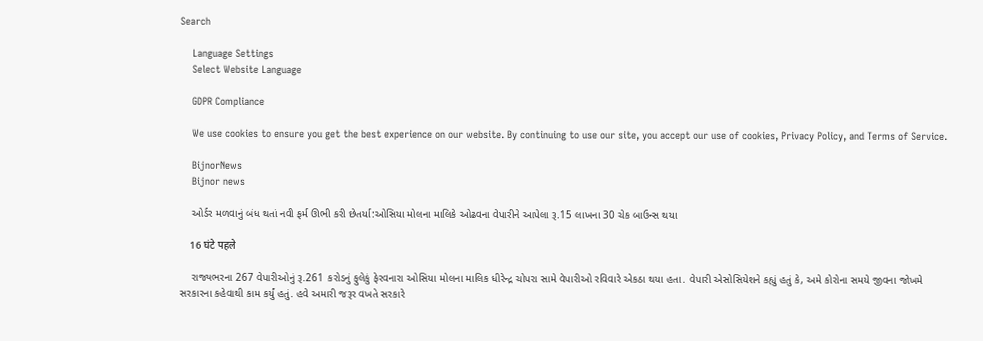Search

    Language Settings
    Select Website Language

    GDPR Compliance

    We use cookies to ensure you get the best experience on our website. By continuing to use our site, you accept our use of cookies, Privacy Policy, and Terms of Service.

    BijnorNews
    Bijnor news

    ઓર્ડર મળવાનું બંધ થતાં નવી ફર્મ ઊભી કરી છેતર્યા:ઓસિયા મોલના માલિકે ઓઢવના વેપારીને આપેલા રૂ.15 લાખના 30 ચેક બાઉન્સ થયા

    16 घंटे पहले

    રાજ્યભરના 267 વેપારીઓનું રૂ.261 કરોડનું ફુલેકું ફેરવનારા ઓસિયા મોલના માલિક ધીરેન્દ્ર ચોપરા સામે વેપારીઓ રવિવારે એકઠા થયા હતા. વેપારી એસોસિયેશને કહ્યું હતું કે, અમે કોરોના સમયે જીવના જોખમે સરકારના કહેવાથી કામ કર્યું હતું. હવે અમારી જરૂર વખતે સરકારે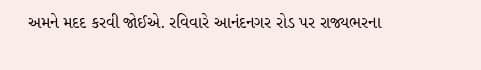અમને મદદ કરવી જોઈએ. રવિવારે આનંદનગર રોડ પર રાજ્યભરના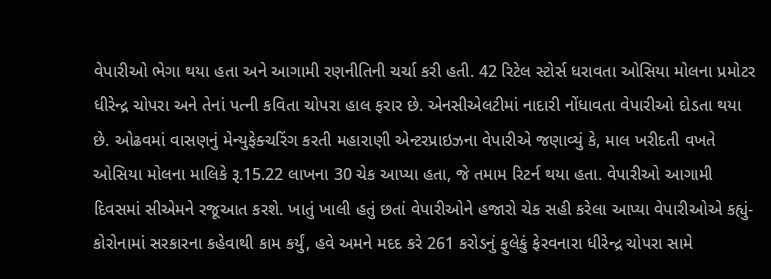વેપારીઓ ભેગા થયા હતા અને આગામી રણનીતિની ચર્ચા કરી હતી. 42 રિટેલ સ્ટોર્સ ધરાવતા ઓસિયા મોલના પ્રમોટર ધીરેન્દ્ર ચોપરા અને તેનાં પત્ની કવિતા ચોપરા હાલ ફરાર છે. એનસીએલટીમાં નાદારી નોંધાવતા વેપારીઓ દોડતા થયા છે. ઓઢવમાં વાસણનું મેન્યુફેક્ચરિંગ કરતી મહારાણી એન્ટરપ્રાઇઝના વેપારીએ જણાવ્યું કે, માલ ખરીદતી વખતે ઓસિયા મોલના માલિકે રૂ.15.22 લાખના 30 ચેક આપ્યા હતા, જે તમામ રિટર્ન થયા હતા. વેપારીઓ આગામી દિવસમાં સીએમને રજૂઆત કરશે. ખાતું ખાલી હતું છતાં વેપારીઓને હજારો ચેક સહી કરેલા આપ્યા વેપારીઓએ કહ્યું- કોરોનામાં સરકારના કહેવાથી કામ કર્યું, હવે અમને મદદ કરે 261 કરોડનું ફુલેકું ફેરવનારા ધીરેન્દ્ર ચોપરા સામે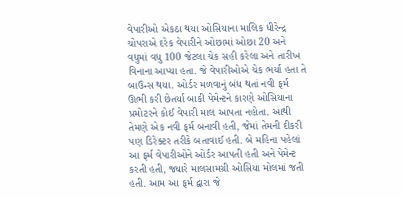વેપારીઓ એકઠા થયા ઓસિયાના માલિક ધીરેન્દ્ર ચોપરાએ દરેક વેપારીને ઓછામાં ઓછા 20 અને વધુમાં વધુ 100 જેટલા ચેક સહી કરેલા અને તારીખ વિનાના આપ્યા હતા. જે વેપારીઓએ ચેક ભર્યા હતા તે બાઉન્સ થયા. ઓર્ડર મળવાનું બંધ થતાં નવી ફર્મ ઊભી કરી છેતર્યા બાકી પેમેન્ટને કારણે ઓસિયાના પ્રમોટરને કોઈ વેપારી માલ આપતા નહોતા. આથી તેમણે એક નવી ફર્મ બનાવી હતી, જેમાં તેમની દીકરી પણ ડિરેક્ટર તરીકે બતાવાઈ હતી. બે મહિના પહેલાં આ ફર્મ વેપારીઓને ઓર્ડર આપતી હતી અને પેમેન્ટ કરતી હતી, જ્યારે માલસામગ્રી ઓસિયા મોલમાં જતી હતી. આમ આ ફર્મ દ્વારા જે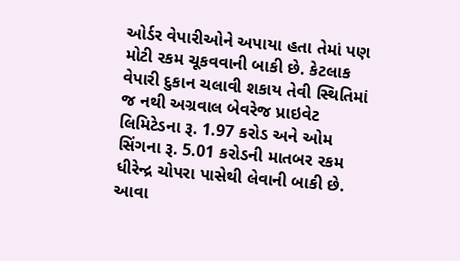ઓર્ડર વેપારીઓને અપાયા હતા તેમાં પણ મોટી રકમ ચૂકવવાની બાકી છે. કેટલાક વેપારી દુકાન ચલાવી શકાય તેવી સ્થિતિમાં જ નથી અગ્રવાલ બેવરેજ પ્રાઇવેટ લિમિટેડના રૂ. 1.97 કરોડ અને ઓમ સિંગના રૂ. 5.01 કરોડની માતબર રકમ ધીરેન્દ્ર ચોપરા પાસેથી લેવાની બાકી છે. આવા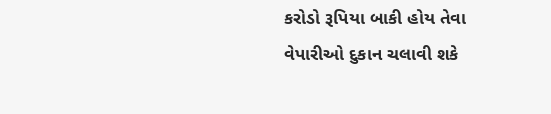કરોડો રૂપિયા બાકી હોય તેવા વેપારીઓ દુકાન ચલાવી શકે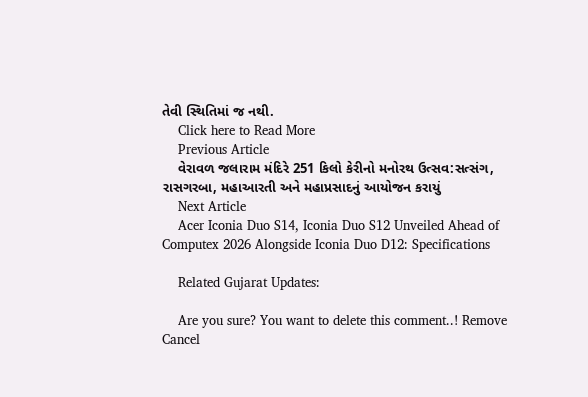તેવી સ્થિતિમાં જ નથી.
    Click here to Read More
    Previous Article
    વેરાવળ જલારામ મંદિરે 251 કિલો કેરીનો મનોરથ ઉત્સવ:સત્સંગ, રાસગરબા, મહાઆરતી અને મહાપ્રસાદનું આયોજન કરાયું
    Next Article
    Acer Iconia Duo S14, Iconia Duo S12 Unveiled Ahead of Computex 2026 Alongside Iconia Duo D12: Specifications

    Related Gujarat Updates:

    Are you sure? You want to delete this comment..! Remove Cancel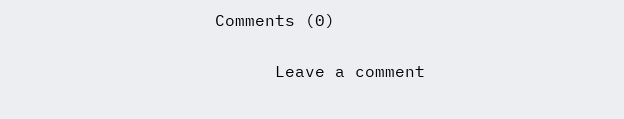Comments (0)

      Leave a comment